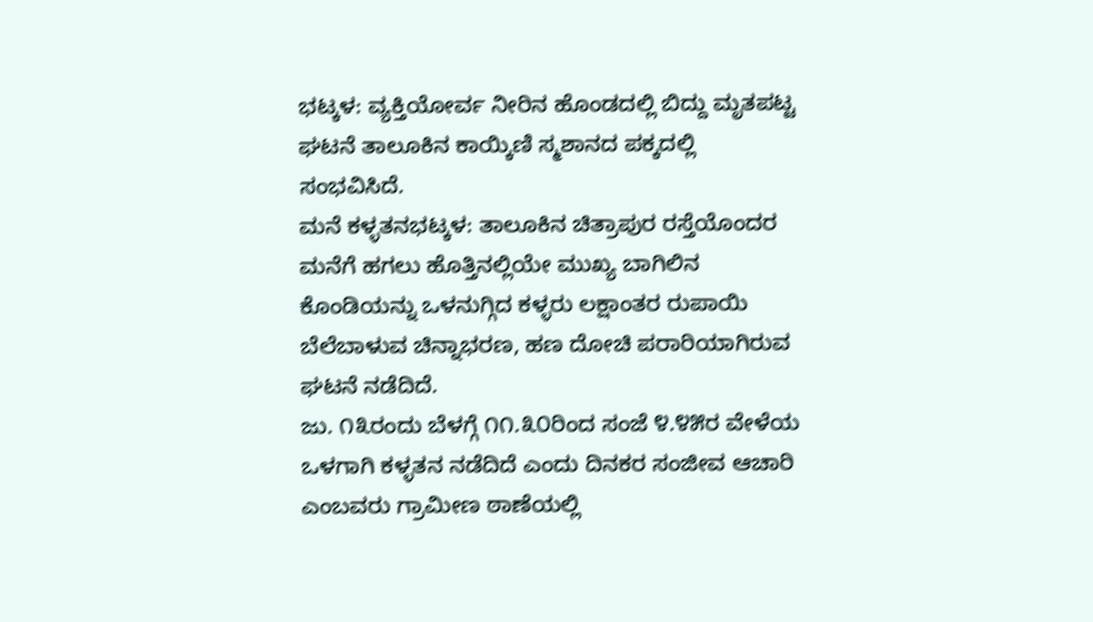ಭಟ್ಕಳ: ವ್ಯಕ್ತಿಯೋರ್ವ ನೀರಿನ ಹೊಂಡದಲ್ಲಿ ಬಿದ್ದು ಮೃತಪಟ್ಟ ಘಟನೆ ತಾಲೂಕಿನ ಕಾಯ್ಕಿಣಿ ಸ್ಮಶಾನದ ಪಕ್ಕದಲ್ಲಿ ಸಂಭವಿಸಿದೆ.
ಮನೆ ಕಳ್ಳತನಭಟ್ಕಳ: ತಾಲೂಕಿನ ಚಿತ್ರಾಪುರ ರಸ್ತೆಯೊಂದರ ಮನೆಗೆ ಹಗಲು ಹೊತ್ತಿನಲ್ಲಿಯೇ ಮುಖ್ಯ ಬಾಗಿಲಿನ ಕೊಂಡಿಯನ್ನು ಒಳನುಗ್ಗಿದ ಕಳ್ಳರು ಲಕ್ಷಾಂತರ ರುಪಾಯಿ ಬೆಲೆಬಾಳುವ ಚಿನ್ನಾಭರಣ, ಹಣ ದೋಚಿ ಪರಾರಿಯಾಗಿರುವ ಘಟನೆ ನಡೆದಿದೆ.
ಜು. ೧೩ರಂದು ಬೆಳಗ್ಗೆ ೧೧.೩೦ರಿಂದ ಸಂಜೆ ೪.೪೫ರ ವೇಳೆಯ ಒಳಗಾಗಿ ಕಳ್ಳತನ ನಡೆದಿದೆ ಎಂದು ದಿನಕರ ಸಂಜೀವ ಆಚಾರಿ ಎಂಬವರು ಗ್ರಾಮೀಣ ಠಾಣೆಯಲ್ಲಿ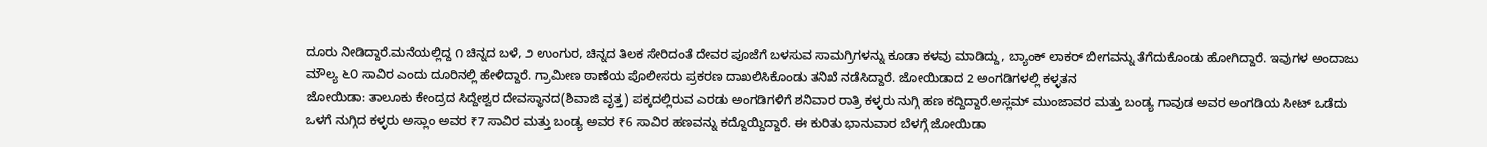ದೂರು ನೀಡಿದ್ದಾರೆ.ಮನೆಯಲ್ಲಿದ್ದ ೧ ಚಿನ್ನದ ಬಳೆ, ೨ ಉಂಗುರ, ಚಿನ್ನದ ತಿಲಕ ಸೇರಿದಂತೆ ದೇವರ ಪೂಜೆಗೆ ಬಳಸುವ ಸಾಮಗ್ರಿಗಳನ್ನು ಕೂಡಾ ಕಳವು ಮಾಡಿದ್ದು, ಬ್ಯಾಂಕ್ ಲಾಕರ್ ಬೀಗವನ್ನು ತೆಗೆದುಕೊಂಡು ಹೋಗಿದ್ದಾರೆ. ಇವುಗಳ ಅಂದಾಜು ಮೌಲ್ಯ ೬೦ ಸಾವಿರ ಎಂದು ದೂರಿನಲ್ಲಿ ಹೇಳಿದ್ದಾರೆ. ಗ್ರಾಮೀಣ ಠಾಣೆಯ ಪೊಲೀಸರು ಪ್ರಕರಣ ದಾಖಲಿಸಿಕೊಂಡು ತನಿಖೆ ನಡೆಸಿದ್ದಾರೆ. ಜೋಯಿಡಾದ 2 ಅಂಗಡಿಗಳಲ್ಲಿ ಕಳ್ಳತನ
ಜೋಯಿಡಾ: ತಾಲೂಕು ಕೇಂದ್ರದ ಸಿದ್ದೇಶ್ವರ ದೇವಸ್ಥಾನದ(ಶಿವಾಜಿ ವೃತ್ತ) ಪಕ್ಕದಲ್ಲಿರುವ ಎರಡು ಅಂಗಡಿಗಳಿಗೆ ಶನಿವಾರ ರಾತ್ರಿ ಕಳ್ಳರು ನುಗ್ಗಿ ಹಣ ಕದ್ದಿದ್ದಾರೆ.ಅಸ್ಲಮ್ ಮುಂಜಾವರ ಮತ್ತು ಬಂಡ್ಯ ಗಾವುಡ ಅವರ ಅಂಗಡಿಯ ಸೀಟ್ ಒಡೆದು ಒಳಗೆ ನುಗ್ಗಿದ ಕಳ್ಳರು ಅಸ್ಲಾಂ ಅವರ ₹7 ಸಾವಿರ ಮತ್ತು ಬಂಡ್ಯ ಅವರ ₹6 ಸಾವಿರ ಹಣವನ್ನು ಕದ್ದೊಯ್ದಿದ್ದಾರೆ. ಈ ಕುರಿತು ಭಾನುವಾರ ಬೆಳಗ್ಗೆ ಜೋಯಿಡಾ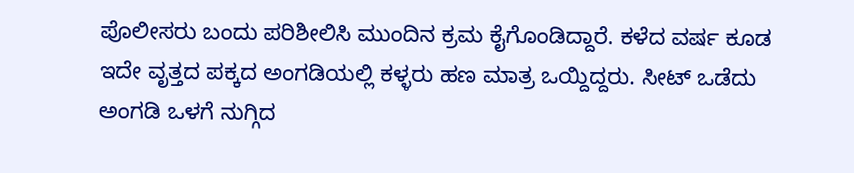ಪೊಲೀಸರು ಬಂದು ಪರಿಶೀಲಿಸಿ ಮುಂದಿನ ಕ್ರಮ ಕೈಗೊಂಡಿದ್ದಾರೆ. ಕಳೆದ ವರ್ಷ ಕೂಡ ಇದೇ ವೃತ್ತದ ಪಕ್ಕದ ಅಂಗಡಿಯಲ್ಲಿ ಕಳ್ಳರು ಹಣ ಮಾತ್ರ ಒಯ್ದಿದ್ದರು. ಸೀಟ್ ಒಡೆದು ಅಂಗಡಿ ಒಳಗೆ ನುಗ್ಗಿದ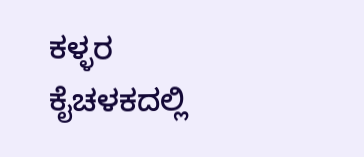ಕಳ್ಳರ ಕೈಚಳಕದಲ್ಲಿ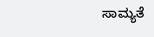ಸಾಮ್ಯತೆ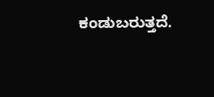ಕಂಡುಬರುತ್ತದೆ.